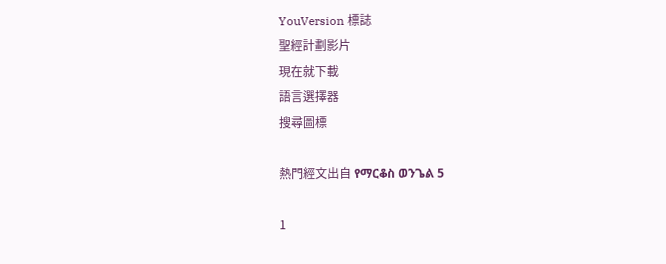YouVersion 標誌
聖經計劃影片
現在就下載
語言選擇器
搜尋圖標

熱門經文出自 የማርቆስ ወንጌል 5

1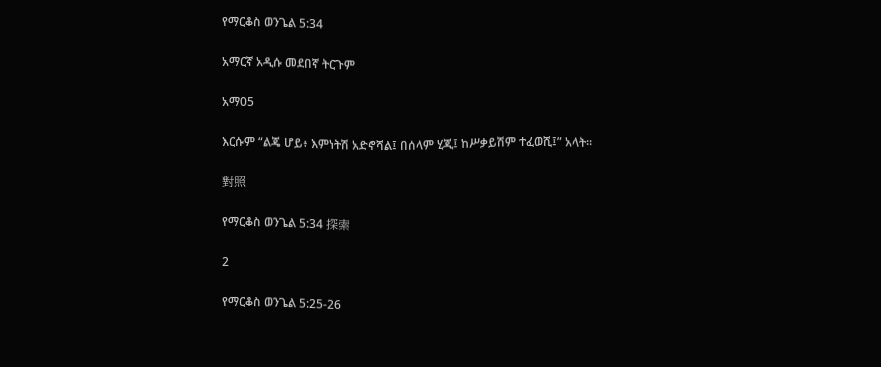የማርቆስ ወንጌል 5:34

አማርኛ አዲሱ መደበኛ ትርጉም

አማ05

እርሱም “ልጄ ሆይ፥ እምነትሽ አድኖሻል፤ በሰላም ሂጂ፤ ከሥቃይሽም ተፈወሺ፤” አላት።

對照

የማርቆስ ወንጌል 5:34 探索

2

የማርቆስ ወንጌል 5:25-26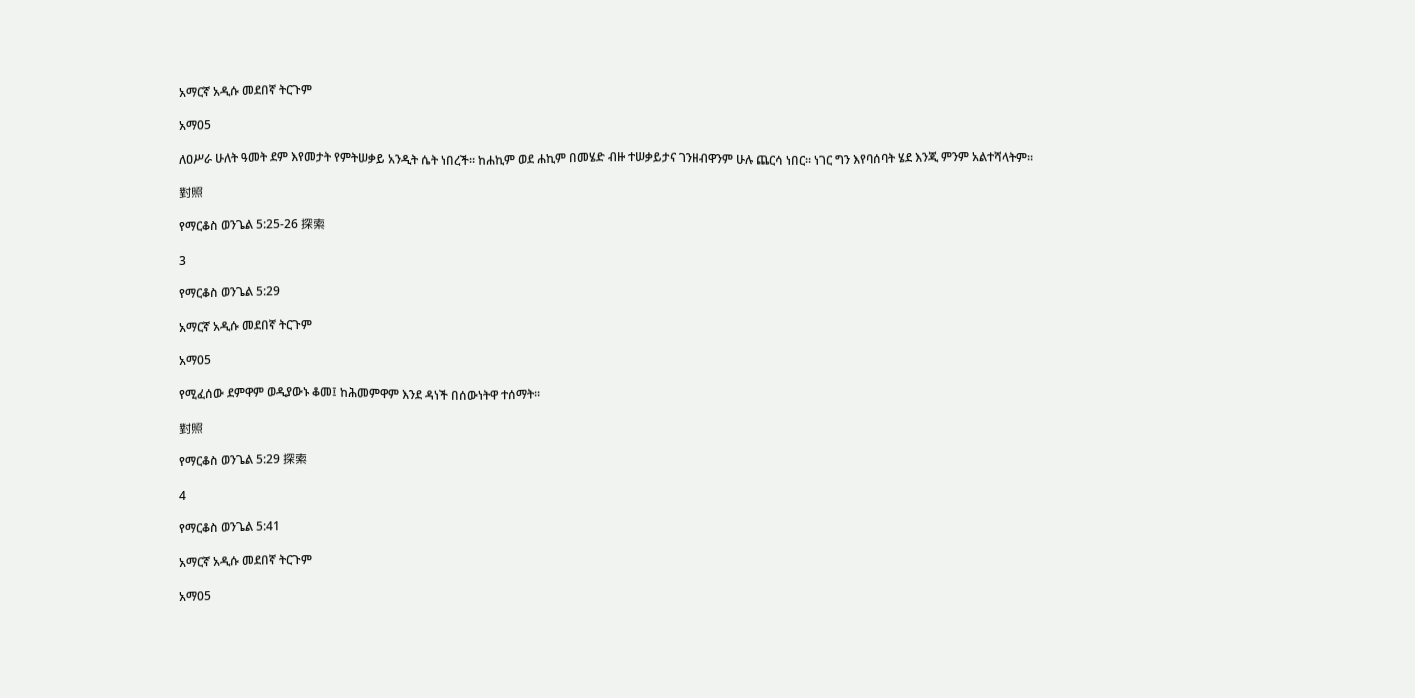አማርኛ አዲሱ መደበኛ ትርጉም

አማ05

ለዐሥራ ሁለት ዓመት ደም እየመታት የምትሠቃይ አንዲት ሴት ነበረች። ከሐኪም ወደ ሐኪም በመሄድ ብዙ ተሠቃይታና ገንዘብዋንም ሁሉ ጨርሳ ነበር። ነገር ግን እየባሰባት ሄደ እንጂ ምንም አልተሻላትም።

對照

የማርቆስ ወንጌል 5:25-26 探索

3

የማርቆስ ወንጌል 5:29

አማርኛ አዲሱ መደበኛ ትርጉም

አማ05

የሚፈሰው ደምዋም ወዲያውኑ ቆመ፤ ከሕመምዋም እንደ ዳነች በሰውነትዋ ተሰማት።

對照

የማርቆስ ወንጌል 5:29 探索

4

የማርቆስ ወንጌል 5:41

አማርኛ አዲሱ መደበኛ ትርጉም

አማ05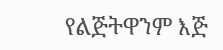የልጅትዋንም እጅ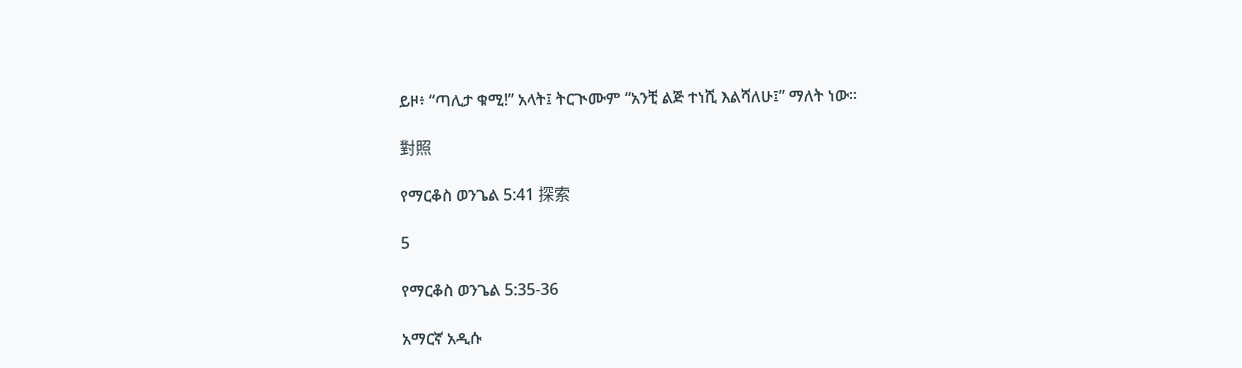ይዞ፥ “ጣሊታ ቁሚ!” አላት፤ ትርጒሙም “አንቺ ልጅ ተነሺ እልሻለሁ፤” ማለት ነው።

對照

የማርቆስ ወንጌል 5:41 探索

5

የማርቆስ ወንጌል 5:35-36

አማርኛ አዲሱ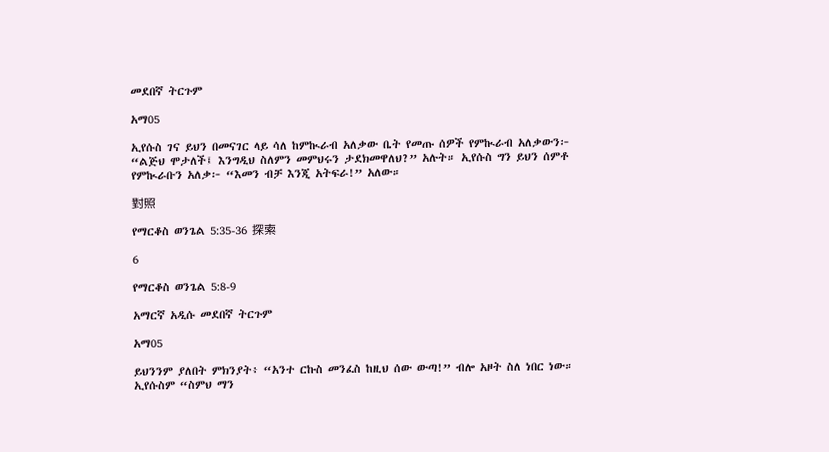መደበኛ ትርጉም

አማ05

ኢየሱስ ገና ይህን በመናገር ላይ ሳለ ከምኲራብ አለቃው ቤት የመጡ ሰዎች የምኲራብ አለቃውን፦ “ልጅህ ሞታለች፤ እንግዲህ ስለምን መምህሩን ታደክመዋለህ?” አሉት። ኢየሱስ ግን ይህን ሰምቶ የምኲራቡን አለቃ፦ “እመን ብቻ እንጂ አትፍራ!” አለው።

對照

የማርቆስ ወንጌል 5:35-36 探索

6

የማርቆስ ወንጌል 5:8-9

አማርኛ አዲሱ መደበኛ ትርጉም

አማ05

ይህንንም ያለበት ምክንያት፥ “አንተ ርኩስ መንፈስ ከዚህ ሰው ውጣ!” ብሎ አዞት ስለ ነበር ነው። ኢየሱስም “ስምህ ማን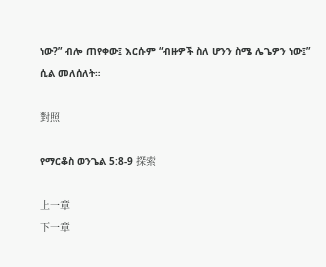ነው?” ብሎ ጠየቀው፤ እርሱም “ብዙዎች ስለ ሆንን ስሜ ሌጌዎን ነው፤” ሲል መለሰለት።

對照

የማርቆስ ወንጌል 5:8-9 探索

上一章
下一章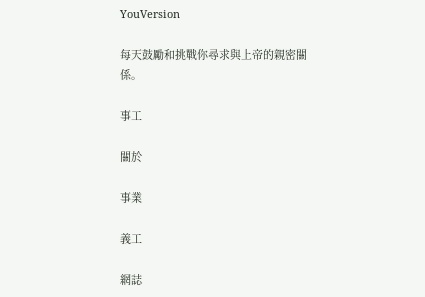YouVersion

每天鼓勵和挑戰你尋求與上帝的親密關係。

事工

關於

事業

義工

網誌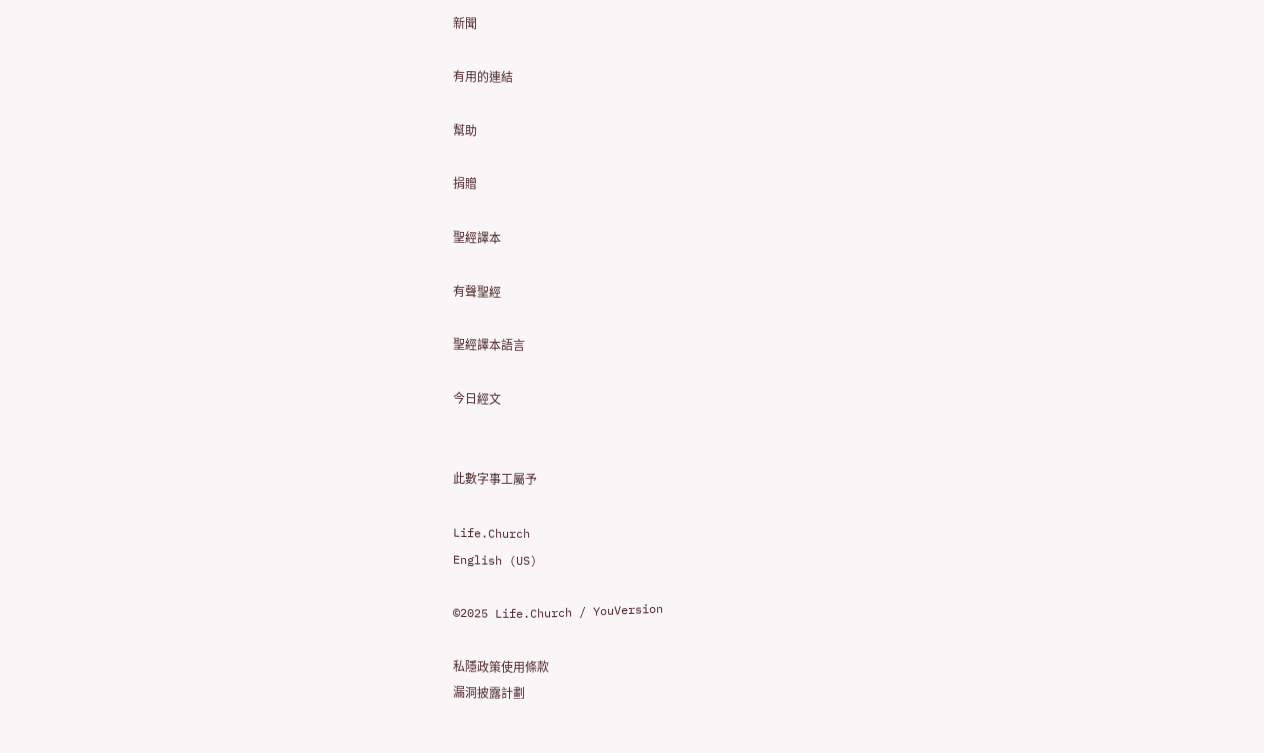新聞

有用的連結

幫助

捐贈

聖經譯本

有聲聖經

聖經譯本語言

今日經文


此數字事工屬予

Life.Church
English (US)

©2025 Life.Church / YouVersion

私隱政策使用條款
漏洞披露計劃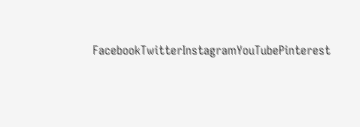FacebookTwitterInstagramYouTubePinterest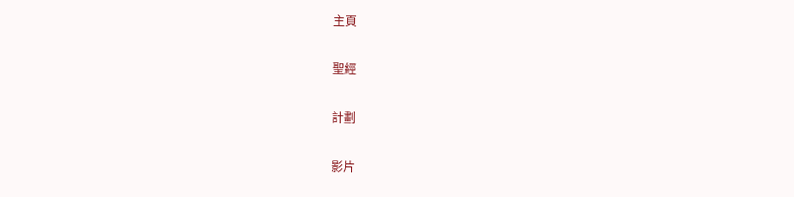主頁

聖經

計劃

影片